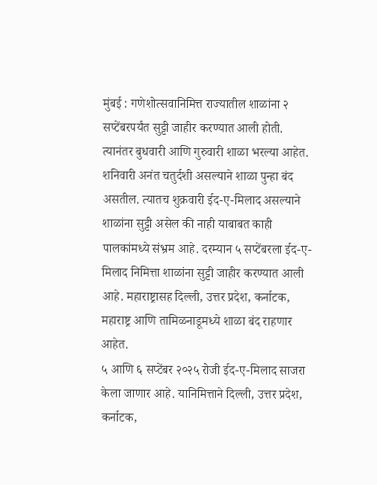मुंबई : गणेशोत्सवानिमित्त राज्यातील शाळांना २ सप्टेंबरपर्यंत सुट्टी जाहीर करण्यात आली होती. त्यानंतर बुधवारी आणि गुरुवारी शाळा भरल्या आहेत. शनिवारी अनंत चतुर्दशी असल्याने शाळा पुन्हा बंद असतील. त्यातच शुक्रवारी ईद-ए-मिलाद असल्याने शाळांना सुट्टी असेल की नाही याबाबत काही पालकांमध्ये संभ्रम आहे. दरम्यान ५ सप्टेंबरला ईद-ए-मिलाद निमित्ता शाळांना सुट्टी जाहीर करण्यात आली आहे. महाराष्ट्रासह दिल्ली, उत्तर प्रदेश, कर्नाटक, महाराष्ट्र आणि तामिळनाडूमध्ये शाळा बंद राहणार आहेत.
५ आणि ६ सप्टेंबर २०२५ रोजी ईद-ए-मिलाद साजरा केला जाणार आहे. यानिमित्ताने दिल्ली, उत्तर प्रदेश, कर्नाटक,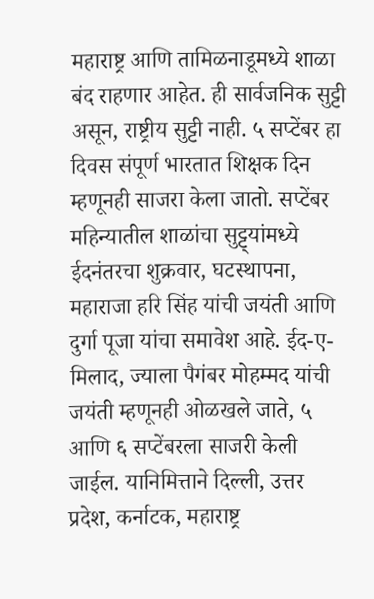महाराष्ट्र आणि तामिळनाडूमध्ये शाळा बंद राहणार आहेत. ही सार्वजनिक सुट्टी असून, राष्ट्रीय सुट्टी नाही. ५ सप्टेंबर हा दिवस संपूर्ण भारतात शिक्षक दिन म्हणूनही साजरा केला जातो. सप्टेंबर महिन्यातील शाळांचा सुट्ट्यांमध्ये ईदनंतरचा शुक्रवार, घटस्थापना, महाराजा हरि सिंह यांची जयंती आणि दुर्गा पूजा यांचा समावेश आहे. ईद-ए-मिलाद, ज्याला पैगंबर मोहम्मद यांची जयंती म्हणूनही ओळखले जाते, ५ आणि ६ सप्टेंबरला साजरी केली जाईल. यानिमित्ताने दिल्ली, उत्तर प्रदेश, कर्नाटक, महाराष्ट्र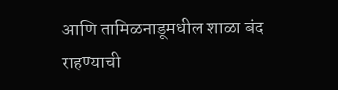आणि तामिळनाडूमधील शाळा बंद राहण्याची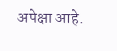अपेक्षा आहे.